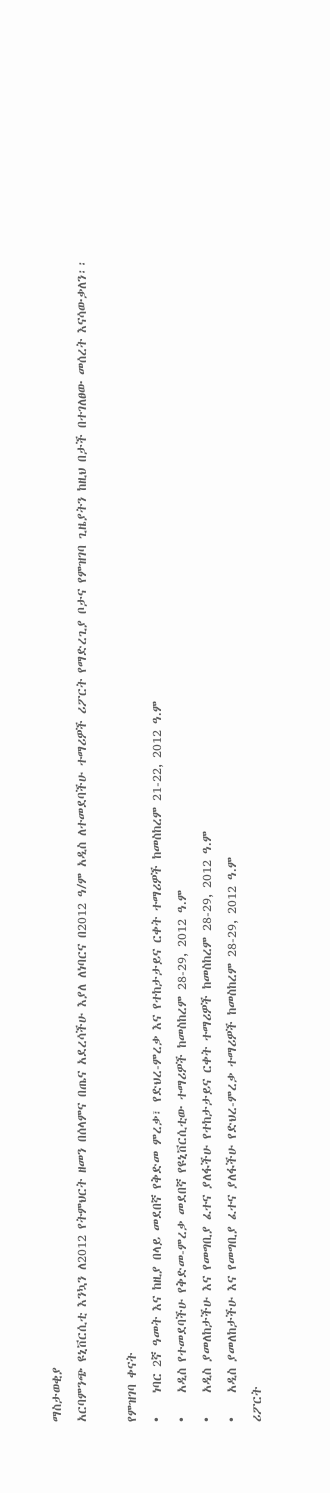ማስታወቂያ
አርባምንጭ ዩኒቨርሲቲ እንኳን ለ2012 የትምህርት ዘመን በሰላምና በጤና አደረሳችሁ እያለ ለነባርና በ2012 ዓ/ም አዲስ ለተመደባችሁ ተማሪዎች ሪፖርት የማድረጊያ ቦታና የምዝገባ ጊዜያትን ከዚህ በታች በተገለፀው መሰረት እናሳውቃለን፡፡

የምዝገባ ቀናት
•    ነባር 2ኛ ዓመት እና ከዚያ በላይ መደበኛ የቅድመ ምረቃ፣ የድህረ-ምረቃ እና የተከታታይና ርቀት ተማሪዎች ከመስከረም 21-22, 2012 ዓ.ም
•    አዲስ የተመደባችሁ የቅድመ-ምረቃ መደበኛ የዩኒቨርሲቲው ተማሪዎች ከመስከረም 28-29, 2012 ዓ.ም
•    አዲስ ያመለከታችሁ እና የመግቢያ ፈተና ያለፋችሁ የተከታታይና ርቀት ተማሪዎች ከመስከረም 28-29, 2012 ዓ.ም
•    አዲስ ያመለከታችሁ እና የመግቢያ ፈተና ያለፋችሁ የድህረ-ምረቃ ተማሪዎች ከመስከረም 28-29, 2012 ዓ.ም
ሪፖርት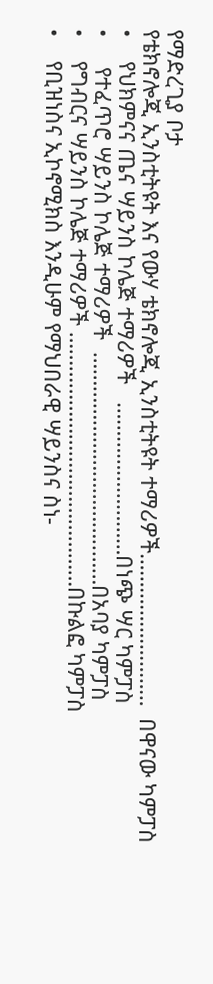የማድረጊያ ቦታ
የቴክኖሎጂ ኢንስቲትዩት እና የውሃ ቴክኖሎጂ ኢንስቲትዩት ተማሪዎች………………………  በዋናው ካምፓስ
•    የህክምናና ጤና ሣይንስ ኮሌጅ ተማሪዎች   ………………………በነጭ ሣር ካምፓስ
•     የተፈጥሮ ሣይንስ ኮሌጅ ተማሪዎች  ……………………………..……በአባያ ካምፓስ
•    የግብርና ሣይንስ ኮሌጅ ተማሪዎች ………………………………………በኩልፎ ካምፓስ
•    የቢዝነስና ኢኮኖሚክስ እንዲሁም የማህበራዊ ሣይንስና ስነ-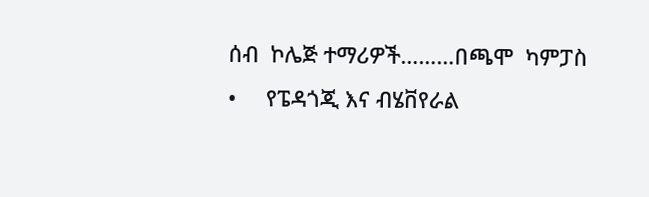ሰብ  ኮሌጅ ተማሪዎች………በጫሞ  ካምፓስ
•     የፔዳጎጂ እና ብሄቨየራል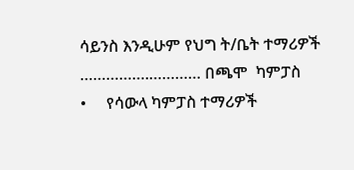ሳይንስ እንዲሁም የህግ ት/ቤት ተማሪዎች  …………….………… በጫሞ  ካምፓስ
•     የሳውላ ካምፓስ ተማሪዎች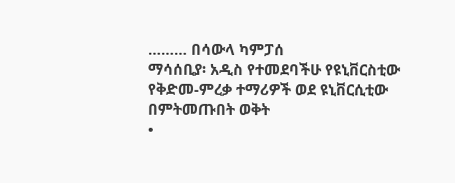……… በሳውላ ካምፓሰ
ማሳሰቢያ፡ አዲስ የተመደባችሁ የዩኒቨርስቲው የቅድመ-ምረቃ ተማሪዎች ወደ ዩኒቨርሲቲው በምትመጡበት ወቅት
•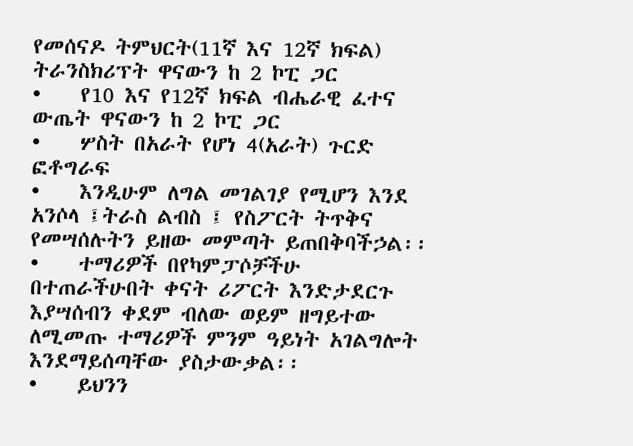የመሰናዶ ትምህርት(11ኛ እና 12ኛ ክፍል)  ትራንስክሪፕት ዋናውን ከ 2 ኮፒ ጋር
•    የ10 እና የ12ኛ ክፍል ብሔራዊ ፈተና ውጤት ዋናውን ከ 2 ኮፒ ጋር
•    ሦስት በአራት የሆነ 4(አራት) ጉርድ ፎቶግራፍ
•    እንዲሁም ለግል መገልገያ የሚሆን እንደ አንሶላ ፤ትራስ ልብስ ፤ የስፖርት ትጥቅና የመሣሰሉትን ይዘው መምጣት ይጠበቅባችኃል፡፡
•    ተማሪዎች በየካምፓሶቻችሁ  በተጠራችሁበት ቀናት ሪፖርት እንድታደርጉ እያሣሰብን ቀደም ብለው ወይም ዘግይተው ለሚመጡ ተማሪዎች ምንም ዓይነት አገልግሎት እንደማይሰጣቸው ያስታውቃል፡፡
•    ይህንን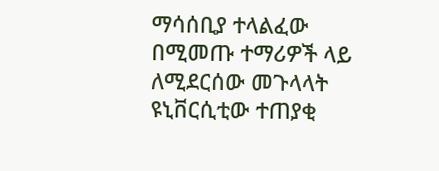ማሳሰቢያ ተላልፈው በሚመጡ ተማሪዎች ላይ ለሚደርሰው መጉላላት ዩኒቨርሲቲው ተጠያቂ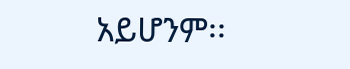አይሆንም፡፡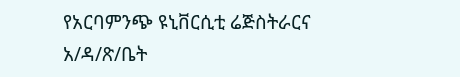የአርባምንጭ ዩኒቨርሲቲ ሬጅስትራርና አ/ዳ/ጽ/ቤት